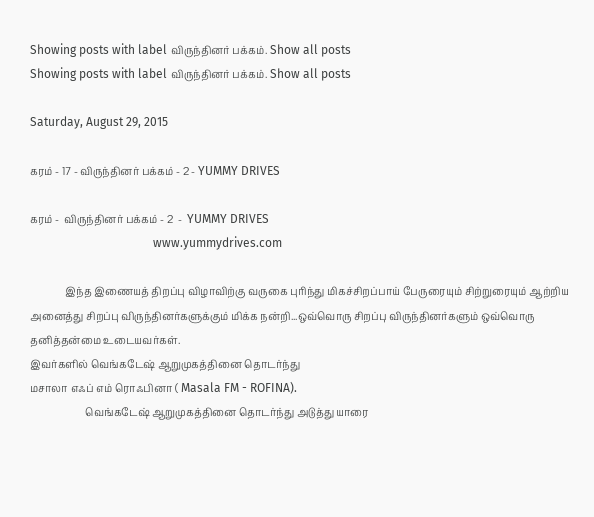Showing posts with label விருந்தினர் பக்கம். Show all posts
Showing posts with label விருந்தினர் பக்கம். Show all posts

Saturday, August 29, 2015

கரம் - 17 - விருந்தினர் பக்கம் - 2 - YUMMY DRIVES

கரம் -  விருந்தினர் பக்கம் - 2  -  YUMMY DRIVES
                                         www.yummydrives.com

              இந்த இணையத் திறப்பு விழாவிற்கு வருகை புரிந்து மிகச்சிறப்பாய் பேருரையும் சிற்றுரையும் ஆற்றிய அனைத்து சிறப்பு விருந்தினர்களுக்கும் மிக்க நன்றி...ஒவ்வொரு சிறப்பு விருந்தினர்களும் ஒவ்வொரு தனித்தன்மை உடையவர்கள்.
இவர்களில் வெங்கடேஷ் ஆறுமுகத்தினை தொடர்ந்து
மசாலா எஃப் எம் ரொஃபினா ( Masala FM - ROFINA).
                      வெங்கடேஷ் ஆறுமுகத்தினை தொடர்ந்து அடுத்து யாரை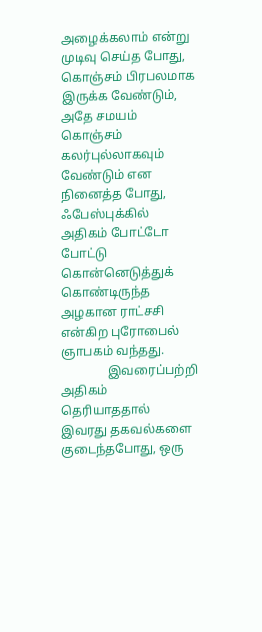அழைக்கலாம் என்று முடிவு செய்த போது, கொஞ்சம் பிரபலமாக இருக்க வேண்டும், அதே சமயம் கொஞ்சம் கலர்புல்லாகவும் வேண்டும் என நினைத்த போது, ஃபேஸ்புக்கில் அதிகம் போட்டோ போட்டு கொன்னெடுத்துக் கொண்டிருந்த அழகான ராட்சசி என்கிற புரோபைல் ஞாபகம் வந்தது.
               இவரைப்பற்றி அதிகம் தெரியாததால் இவரது தகவல்களை குடைந்தபோது, ஒரு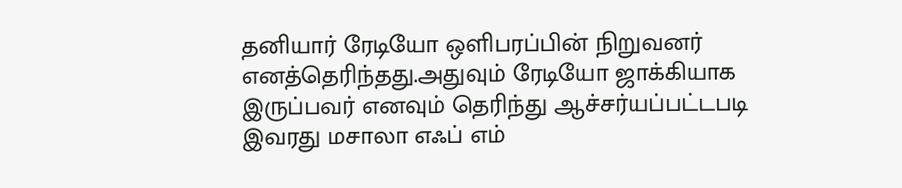தனியார் ரேடியோ ஒளிபரப்பின் நிறுவனர் எனத்தெரிந்தது.அதுவும் ரேடியோ ஜாக்கியாக இருப்பவர் எனவும் தெரிந்து ஆச்சர்யப்பட்டபடி இவரது மசாலா எஃப் எம்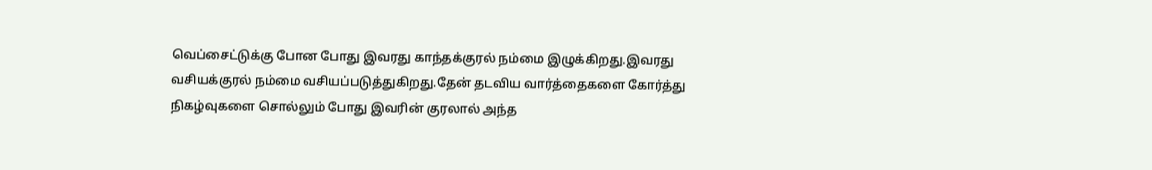வெப்சைட்டுக்கு போன போது இவரது காந்தக்குரல் நம்மை இழுக்கிறது.இவரது வசியக்குரல் நம்மை வசியப்படுத்துகிறது.தேன் தடவிய வார்த்தைகளை கோர்த்து நிகழ்வுகளை சொல்லும் போது இவரின் குரலால் அந்த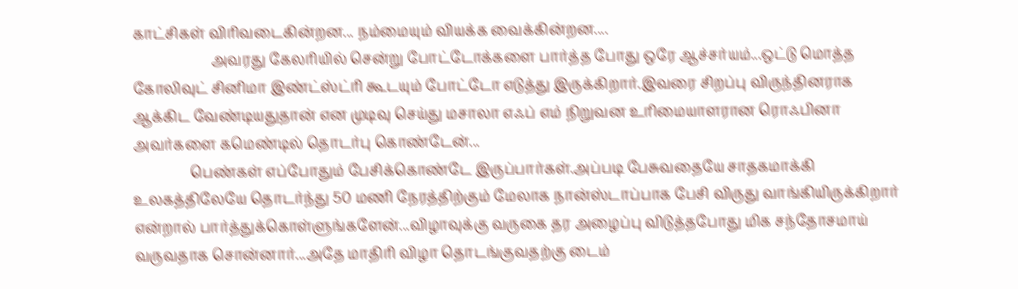காட்சிகள் விரிவடைகின்றன... நம்மையும் வியக்க வைக்கின்றன....
                      அவரது கேலரியில் சென்று போட்டோக்களை பார்த்த போது ஒரே ஆச்சர்யம்...ஒட்டு மொத்த கோலிவுட் சினிமா இண்ட்ஸ்ட்ரி கூடயும் போட்டோ எடுத்து இருக்கிறார்.இவரை சிறப்பு விருந்தினராக ஆக்கிட வேண்டியதுதான் என முடிவு செய்து மசாலா எஃப் எம் நிறுவன உரிமையாளரான ரொஃபினா அவர்களை கமெண்டில் தொடர்பு கொண்டேன்...
                பெண்கள் எப்போதும் பேசிக்கொண்டே இருப்பார்கள்.அப்படி பேசுவதையே சாதகமாக்கி உலகத்திலேயே தொடர்ந்து 50 மணி நேரத்திற்கும் மேலாக நான்ஸ்டாப்பாக பேசி விருது வாங்கியிருக்கிறார் என்றால் பார்த்துக்கொள்ளுங்களேன்...விழாவுக்கு வருகை தர அழைப்பு விடுத்தபோது மிக சந்தோசமாய் வருவதாக சொன்னார்...அதே மாதிரி விழா தொடங்குவதற்கு டைம்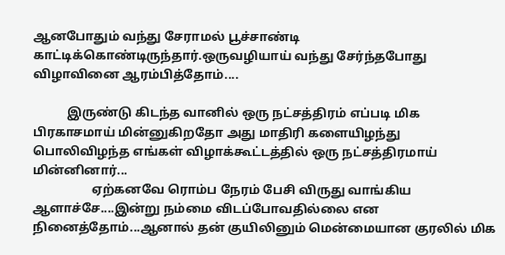ஆனபோதும் வந்து சேராமல் பூச்சாண்டி காட்டிக்கொண்டிருந்தார்.ஒருவழியாய் வந்து சேர்ந்தபோது விழாவினை ஆரம்பித்தோம்....

           இருண்டு கிடந்த வானில் ஒரு நட்சத்திரம் எப்படி மிக பிரகாசமாய் மின்னுகிறதோ அது மாதிரி களையிழந்து பொலிவிழந்த எங்கள் விழாக்கூட்டத்தில் ஒரு நட்சத்திரமாய் மின்னினார்...
                   ஏற்கனவே ரொம்ப நேரம் பேசி விருது வாங்கிய ஆளாச்சே....இன்று நம்மை விடப்போவதில்லை என நினைத்தோம்...ஆனால் தன் குயிலினும் மென்மையான குரலில் மிக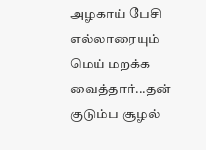அழகாய் பேசி எல்லாரையும் மெய் மறக்க வைத்தார்...தன் குடும்ப சூழல்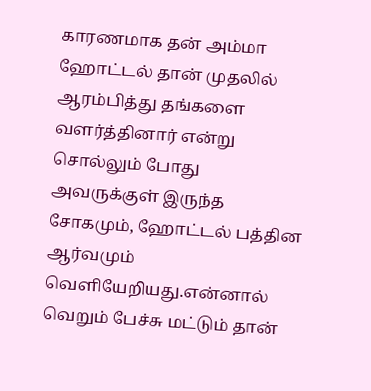காரணமாக தன் அம்மா ஹோட்டல் தான் முதலில் ஆரம்பித்து தங்களை வளர்த்தினார் என்று சொல்லும் போது அவருக்குள் இருந்த சோகமும், ஹோட்டல் பத்தின ஆர்வமும் வெளியேறியது.என்னால் வெறும் பேச்சு மட்டும் தான்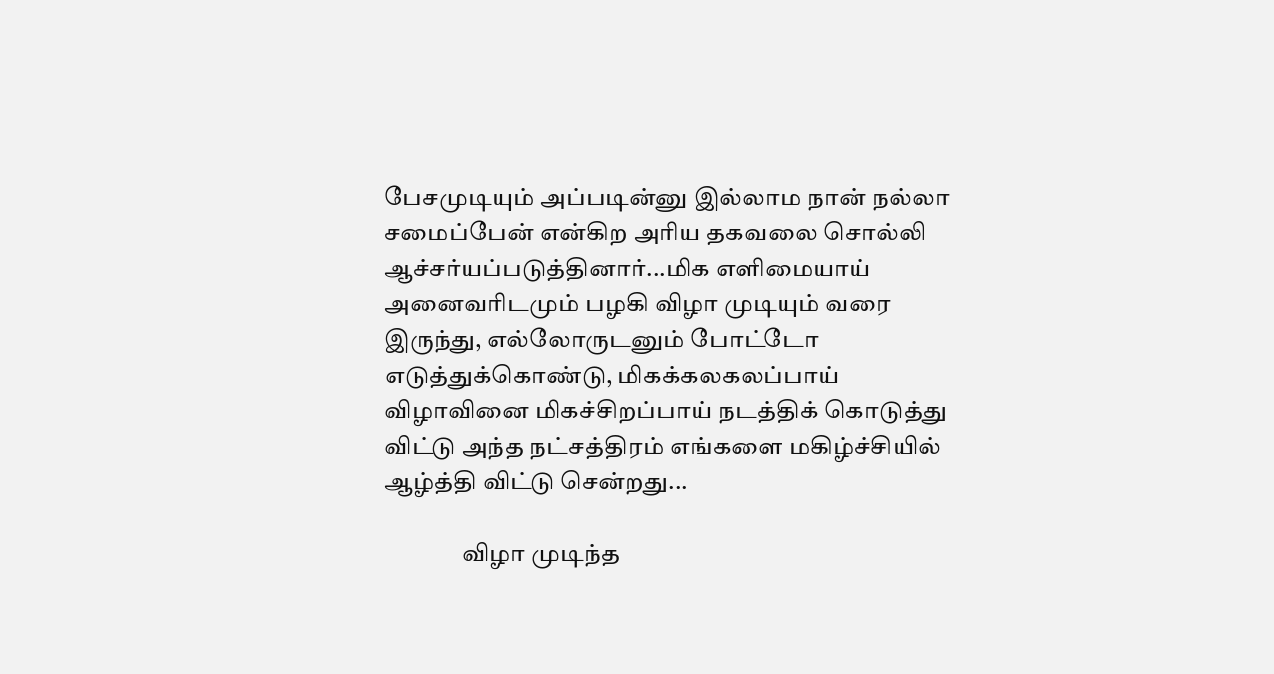பேசமுடியும் அப்படின்னு இல்லாம நான் நல்லா சமைப்பேன் என்கிற அரிய தகவலை சொல்லி ஆச்சர்யப்படுத்தினார்...மிக எளிமையாய் அனைவரிடமும் பழகி விழா முடியும் வரை இருந்து, எல்லோருடனும் போட்டோ எடுத்துக்கொண்டு, மிகக்கலகலப்பாய் விழாவினை மிகச்சிறப்பாய் நடத்திக் கொடுத்து விட்டு அந்த நட்சத்திரம் எங்களை மகிழ்ச்சியில் ஆழ்த்தி விட்டு சென்றது...

                விழா முடிந்த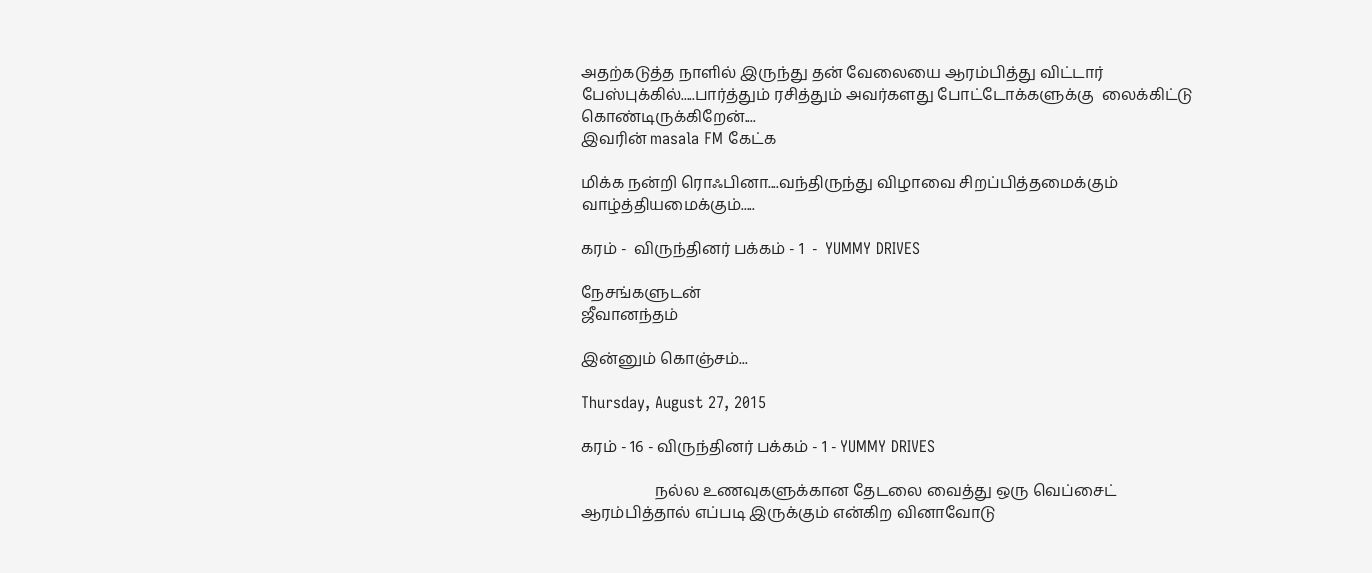அதற்கடுத்த நாளில் இருந்து தன் வேலையை ஆரம்பித்து விட்டார் பேஸ்புக்கில்.....பார்த்தும் ரசித்தும் அவர்களது போட்டோக்களுக்கு  லைக்கிட்டு கொண்டிருக்கிறேன்....
இவரின் masala FM கேட்க

மிக்க நன்றி ரொஃபினா....வந்திருந்து விழாவை சிறப்பித்தமைக்கும் வாழ்த்தியமைக்கும்.....

கரம் -  விருந்தினர் பக்கம் - 1  -  YUMMY DRIVES

நேசங்களுடன்
ஜீவானந்தம்

இன்னும் கொஞ்சம்...

Thursday, August 27, 2015

கரம் - 16 - விருந்தினர் பக்கம் - 1 - YUMMY DRIVES

                   நல்ல உணவுகளுக்கான தேடலை வைத்து ஒரு வெப்சைட் ஆரம்பித்தால் எப்படி இருக்கும் என்கிற வினாவோடு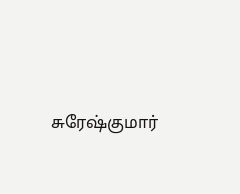சுரேஷ்குமார்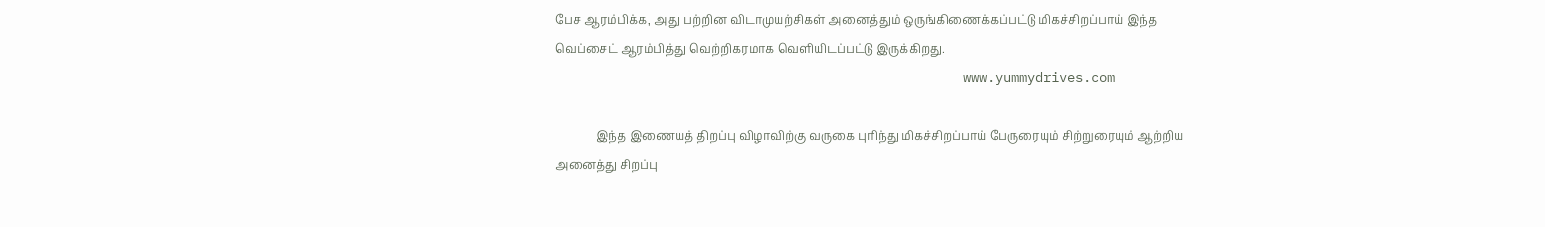பேச ஆரம்பிக்க, அது பற்றின விடாமுயற்சிகள் அனைத்தும் ஒருங்கிணைக்கப்பட்டு மிகச்சிறப்பாய் இந்த வெப்சைட் ஆரம்பித்து வெற்றிகரமாக வெளியிடப்பட்டு இருக்கிறது.
                                                   www.yummydrives.com

              இந்த இணையத் திறப்பு விழாவிற்கு வருகை புரிந்து மிகச்சிறப்பாய் பேருரையும் சிற்றுரையும் ஆற்றிய அனைத்து சிறப்பு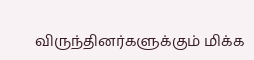விருந்தினர்களுக்கும் மிக்க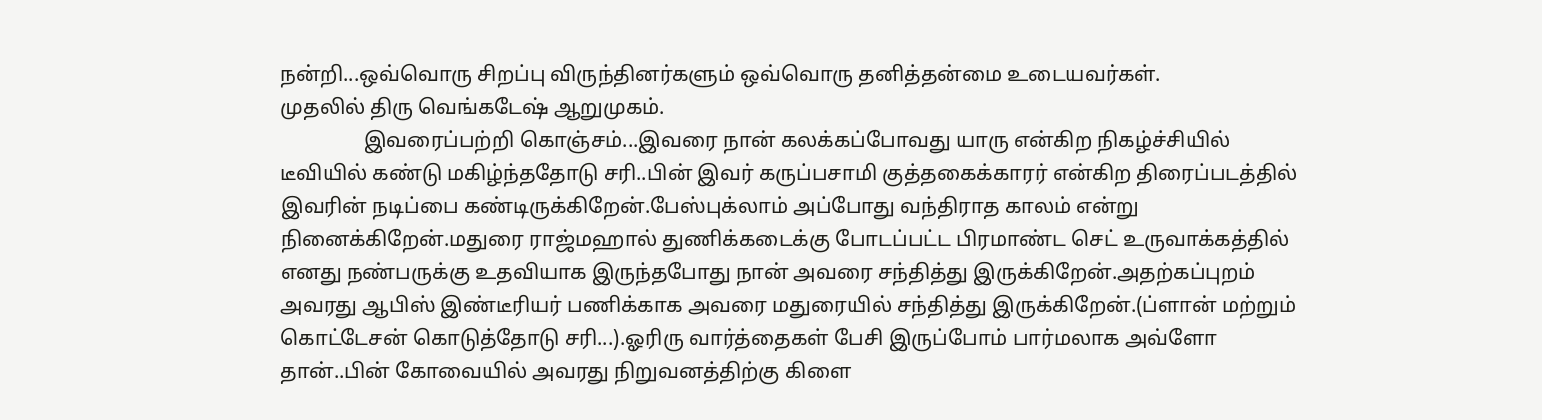நன்றி...ஒவ்வொரு சிறப்பு விருந்தினர்களும் ஒவ்வொரு தனித்தன்மை உடையவர்கள்.
முதலில் திரு வெங்கடேஷ் ஆறுமுகம்.
                இவரைப்பற்றி கொஞ்சம்...இவரை நான் கலக்கப்போவது யாரு என்கிற நிகழ்ச்சியில் டீவியில் கண்டு மகிழ்ந்ததோடு சரி..பின் இவர் கருப்பசாமி குத்தகைக்காரர் என்கிற திரைப்படத்தில் இவரின் நடிப்பை கண்டிருக்கிறேன்.பேஸ்புக்லாம் அப்போது வந்திராத காலம் என்று நினைக்கிறேன்.மதுரை ராஜ்மஹால் துணிக்கடைக்கு போடப்பட்ட பிரமாண்ட செட் உருவாக்கத்தில் எனது நண்பருக்கு உதவியாக இருந்தபோது நான் அவரை சந்தித்து இருக்கிறேன்.அதற்கப்புறம் அவரது ஆபிஸ் இண்டீரியர் பணிக்காக அவரை மதுரையில் சந்தித்து இருக்கிறேன்.(ப்ளான் மற்றும் கொட்டேசன் கொடுத்தோடு சரி...).ஓரிரு வார்த்தைகள் பேசி இருப்போம் பார்மலாக அவ்ளோ தான்..பின் கோவையில் அவரது நிறுவனத்திற்கு கிளை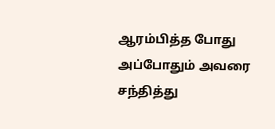ஆரம்பித்த போது அப்போதும் அவரை சந்தித்து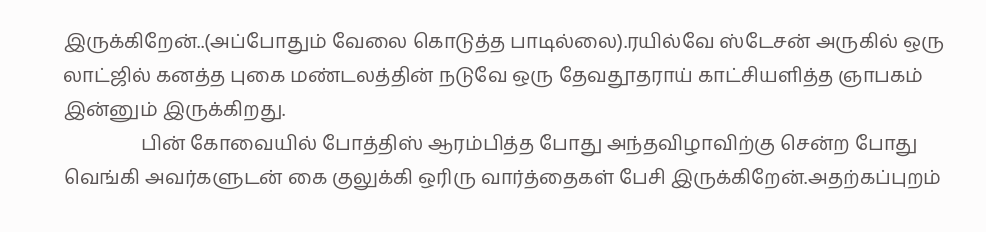இருக்கிறேன்..(அப்போதும் வேலை கொடுத்த பாடில்லை).ரயில்வே ஸ்டேசன் அருகில் ஒரு லாட்ஜில் கனத்த புகை மண்டலத்தின் நடுவே ஒரு தேவதூதராய் காட்சியளித்த ஞாபகம் இன்னும் இருக்கிறது.
                பின் கோவையில் போத்திஸ் ஆரம்பித்த போது அந்தவிழாவிற்கு சென்ற போது வெங்கி அவர்களுடன் கை குலுக்கி ஒரிரு வார்த்தைகள் பேசி இருக்கிறேன்.அதற்கப்புறம்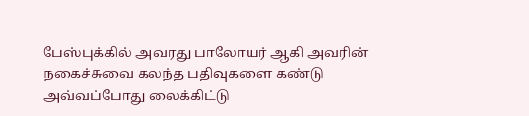பேஸ்புக்கில் அவரது பாலோயர் ஆகி அவரின் நகைச்சுவை கலந்த பதிவுகளை கண்டு அவ்வப்போது லைக்கிட்டு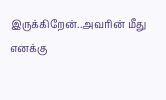இருக்கிறேன்..அவரின் மீது எனக்கு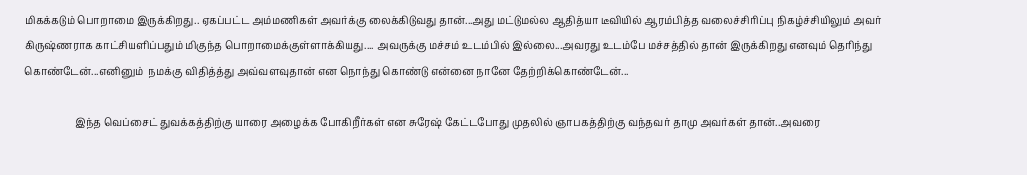மிகக்கடும் பொறாமை இருக்கிறது.. ஏகப்பட்ட அம்மணிகள் அவர்க்கு லைக்கிடுவது தான்...அது மட்டுமல்ல ஆதித்யா டீவியில் ஆரம்பித்த வலைச்சிரிப்பு நிகழ்ச்சியிலும் அவர் கிருஷ்ணராக காட்சியளிப்பதும் மிகுந்த பொறாமைக்குள்ளாக்கியது.... அவருக்கு மச்சம் உடம்பில் இல்லை...அவரது உடம்பே மச்சத்தில் தான் இருக்கிறது எனவும் தெரிந்து கொண்டேன்...எனினும்  நமக்கு விதித்த்து அவ்வளவுதான் என நொந்து கொண்டு என்னை நானே தேற்றிக்கொண்டேன்...

                    இந்த வெப்சைட் துவக்கத்திற்கு யாரை அழைக்க போகிறீர்கள் என சுரேஷ் கேட்டபோது முதலில் ஞாபகத்திற்கு வந்தவர் தாமு அவர்கள் தான்..அவரை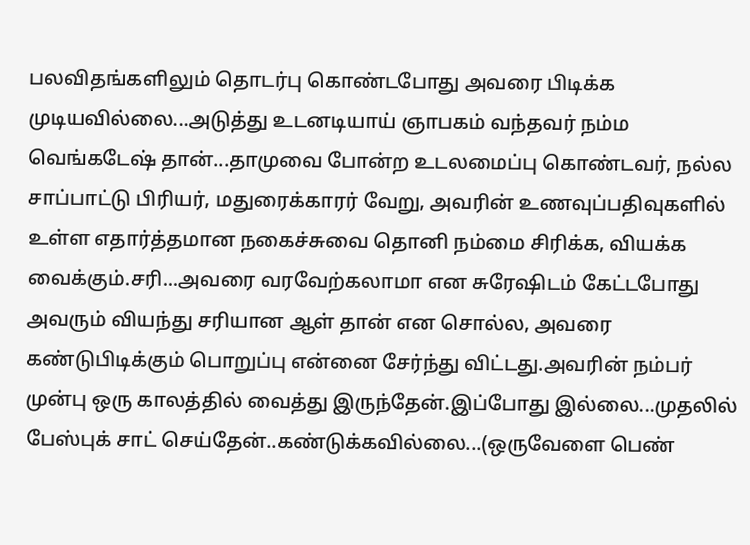பலவிதங்களிலும் தொடர்பு கொண்டபோது அவரை பிடிக்க முடியவில்லை...அடுத்து உடனடியாய் ஞாபகம் வந்தவர் நம்ம வெங்கடேஷ் தான்...தாமுவை போன்ற உடலமைப்பு கொண்டவர், நல்ல சாப்பாட்டு பிரியர், மதுரைக்காரர் வேறு, அவரின் உணவுப்பதிவுகளில் உள்ள எதார்த்தமான நகைச்சுவை தொனி நம்மை சிரிக்க, வியக்க வைக்கும்.சரி...அவரை வரவேற்கலாமா என சுரேஷிடம் கேட்டபோது அவரும் வியந்து சரியான ஆள் தான் என சொல்ல, அவரை கண்டுபிடிக்கும் பொறுப்பு என்னை சேர்ந்து விட்டது.அவரின் நம்பர் முன்பு ஒரு காலத்தில் வைத்து இருந்தேன்.இப்போது இல்லை...முதலில் பேஸ்புக் சாட் செய்தேன்..கண்டுக்கவில்லை...(ஒருவேளை பெண்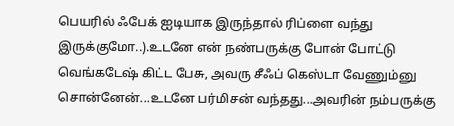பெயரில் ஃபேக் ஐடியாக இருந்தால் ரிப்ளை வந்து இருக்குமோ..).உடனே என் நண்பருக்கு போன் போட்டு வெங்கடேஷ் கிட்ட பேசு, அவரு சீஃப் கெஸ்டா வேணும்னு சொன்னேன்...உடனே பர்மிசன் வந்தது...அவரின் நம்பருக்கு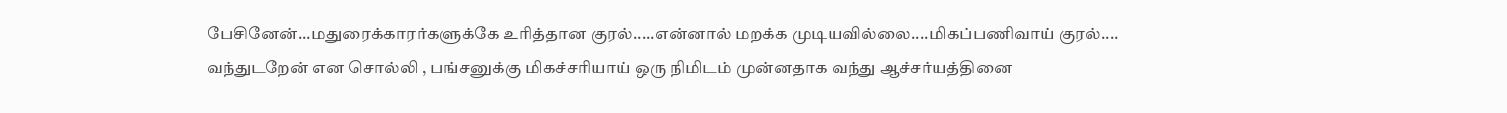பேசினேன்...மதுரைக்காரர்களுக்கே உரித்தான குரல்.....என்னால் மறக்க முடியவில்லை....மிகப்பணிவாய் குரல்.... வந்துடறேன் என சொல்லி , பங்சனுக்கு மிகச்சரியாய் ஒரு நிமிடம் முன்னதாக வந்து ஆச்சர்யத்தினை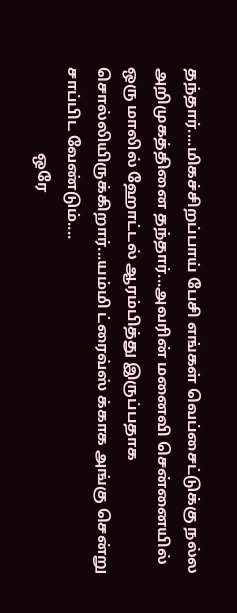தந்தார்....மிகச்சிறப்பாய் பேசி எங்கள் வெப்சைட்டுக்கு நல்ல அறிமுகத்தினை தந்தார்...அவரின் மனைவி சென்னையில் ஒரு மாலில் ஹோட்டல் ஆரம்பித்து இருப்பதாக சொல்லியிருக்கிறார்...யம்மி ட்ரைவ்ஸ் க்காக அங்கு சென்று சாப்பிட வேண்டும்....
                      ஒரே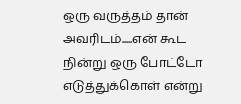ஒரு வருத்தம் தான் அவரிடம்.....என் கூட நின்று ஒரு போட்டோ எடுத்துக்கொள் என்று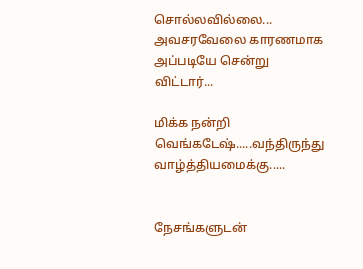சொல்லவில்லை... அவசரவேலை காரணமாக அப்படியே சென்று விட்டார்...

மிக்க நன்றி வெங்கடேஷ்.....வந்திருந்து வாழ்த்தியமைக்கு.....


நேசங்களுடன்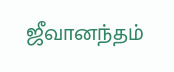ஜீவானந்தம்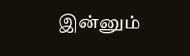இன்னும்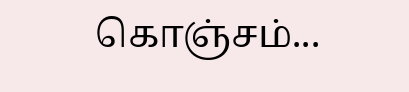கொஞ்சம்...